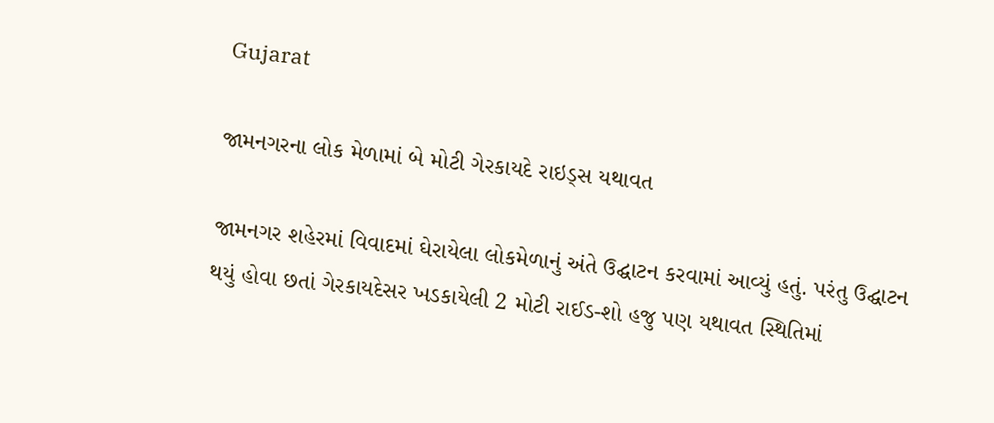Gujarat

જામનગરના લોક મેળામાં બે મોટી ગેરકાયદે રાઇડ્સ યથાવત

જામનગર શહેરમાં વિવાદમાં ઘેરાયેલા લોકમેળાનું અંતે ઉદ્ઘાટન કરવામાં આવ્યું હતું. પરંતુ ઉદ્ઘાટન થયું હોવા છતાં ગેરકાયદેસર ખડકાયેલી 2 મોટી રાઈડ-શો હજુ પણ યથાવત સ્થિતિમાં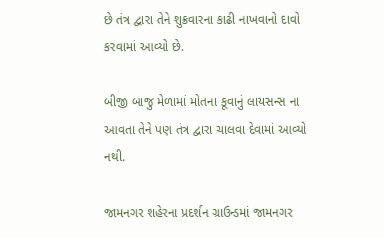છે તંત્ર દ્વારા તેને શુક્રવારના કાઢી નાખવાનો દાવો કરવામાં આવ્યો છે.

બીજી બાજુ મેળામાં મોતના કૂવાનું લાયસન્સ ના આવતા તેને પણ તંત્ર દ્વારા ચાલવા દેવામાં આવ્યો નથી.

જામનગર શહેરના પ્રદર્શન ગ્રાઉન્ડમાં જામનગર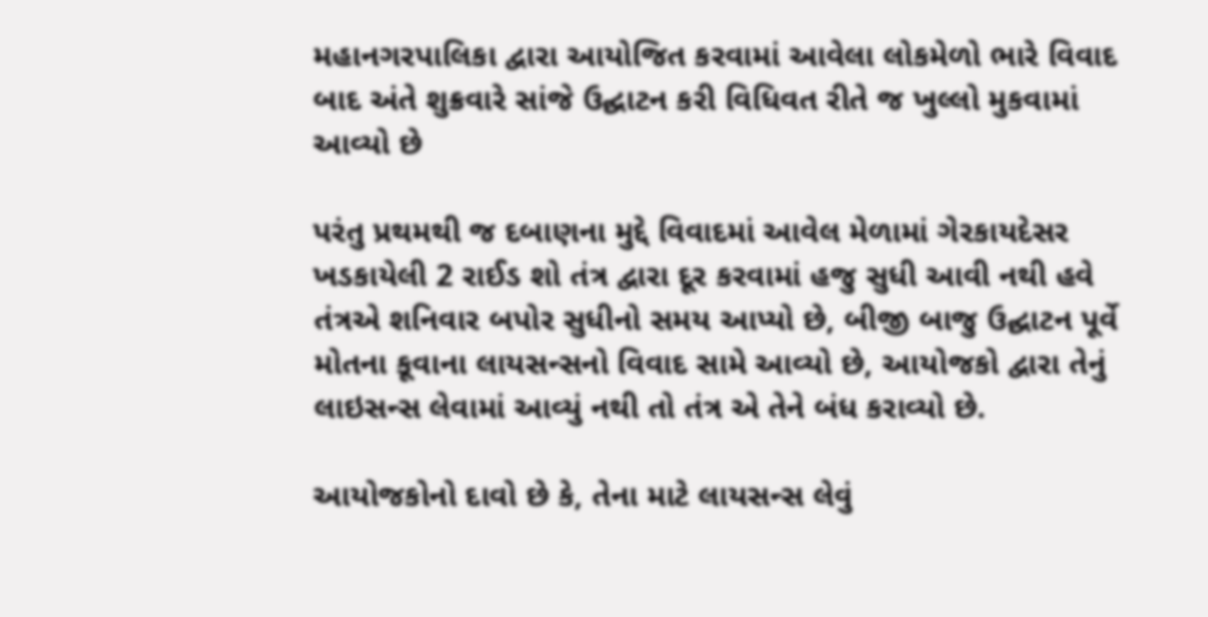મહાનગરપાલિકા દ્વારા આયોજિત કરવામાં આવેલા લોકમેળો ભારે વિવાદ બાદ અંતે શુક્રવારે સાંજે ઉદ્ઘાટન કરી વિધિવત રીતે જ ખુલ્લો મુકવામાં આવ્યો છે

પરંતુ પ્રથમથી જ દબાણના મુદ્દે વિવાદમાં આવેલ મેળામાં ગેરકાયદેસર ખડકાયેલી 2 રાઈડ શો તંત્ર દ્વારા દૂર કરવામાં હજુ સુધી આવી નથી હવે તંત્રએ શનિવાર બપોર સુધીનો સમય આપ્યો છે, બીજી બાજુ ઉદ્ઘાટન પૂર્વે મોતના કૂવાના લાયસન્સનો વિવાદ સામે આવ્યો છે, આયોજકો દ્વારા તેનું લાઇસન્સ લેવામાં આવ્યું નથી તો તંત્ર એ તેને બંધ કરાવ્યો છે.

આયોજકોનો દાવો છે કે, તેના માટે લાયસન્સ લેવું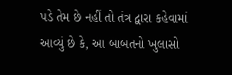પડે તેમ છે નહીં તો તંત્ર દ્વારા કહેવામાં આવ્યું છે કે, આ બાબતનો ખુલાસો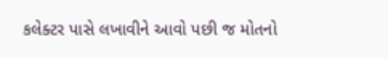કલેક્ટર પાસે લખાવીને આવો પછી જ મોતનો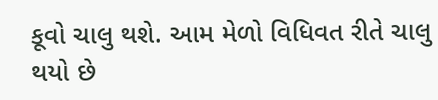કૂવો ચાલુ થશે. આમ મેળો વિધિવત રીતે ચાલુ થયો છે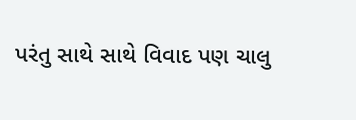પરંતુ સાથે સાથે વિવાદ પણ ચાલુ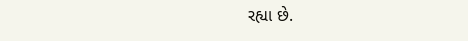રહ્યા છે.